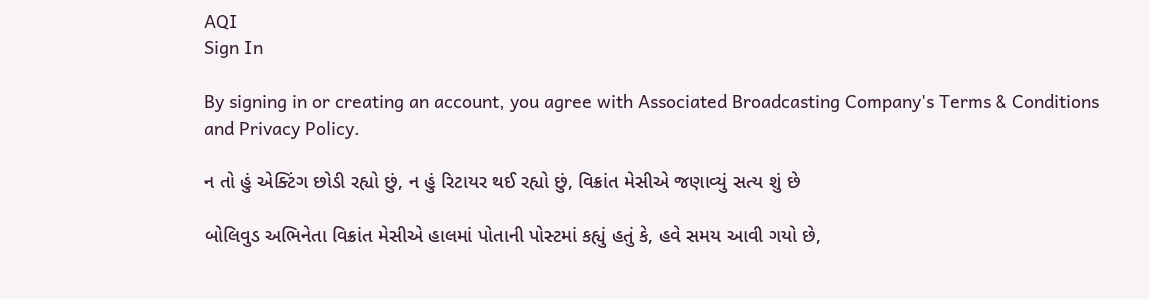AQI
Sign In

By signing in or creating an account, you agree with Associated Broadcasting Company's Terms & Conditions and Privacy Policy.

ન તો હું એક્ટિંગ છોડી રહ્યો છું, ન હું રિટાયર થઈ રહ્યો છું, વિક્રાંત મેસીએ જણાવ્યું સત્ય શું છે

બોલિવુડ અભિનેતા વિક્રાંત મેસીએ હાલમાં પોતાની પોસ્ટમાં કહ્યું હતું કે, હવે સમય આવી ગયો છે,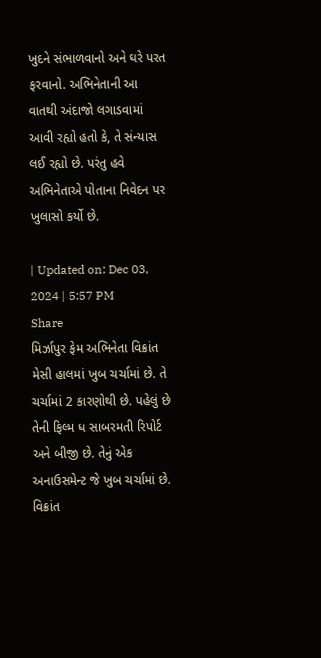ખુદને સંભાળવાનો અને ઘરે પરત ફરવાનો. અભિનેતાની આ વાતથી અંદાજો લગાડવામાં આવી રહ્યો હતો કે, તે સંન્યાસ લઈ રહ્યો છે. પરંતુ હવે અભિનેતાએ પોતાના નિવેદન પર ખુલાસો કર્યો છે.

| Updated on: Dec 03, 2024 | 5:57 PM
Share
મિર્ઝાપુર ફેમ અભિનેતા વિક્રાંત મેસી હાલમાં ખુબ ચર્ચામાં છે. તે ચર્ચામાં 2 કારણોથી છે. પહેલું છે તેની ફિલ્મ ધ સાબરમતી રિપોર્ટ અને બીજી છે. તેનું એક અનાઉસમેન્ટ જે ખુબ ચર્ચામાં છે. વિક્રાંત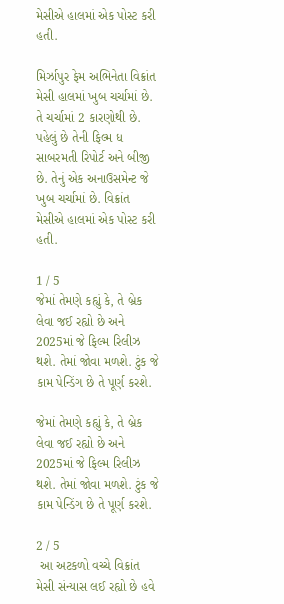મેસીએ હાલમાં એક પોસ્ટ કરી હતી.

મિર્ઝાપુર ફેમ અભિનેતા વિક્રાંત મેસી હાલમાં ખુબ ચર્ચામાં છે. તે ચર્ચામાં 2 કારણોથી છે. પહેલું છે તેની ફિલ્મ ધ સાબરમતી રિપોર્ટ અને બીજી છે. તેનું એક અનાઉસમેન્ટ જે ખુબ ચર્ચામાં છે. વિક્રાંત મેસીએ હાલમાં એક પોસ્ટ કરી હતી.

1 / 5
જેમાં તેમણે કહ્યું કે, તે બ્રેક લેવા જઈ રહ્યો છે અને 2025માં જે ફિલ્મ રિલીઝ થશે. તેમાં જોવા મળશે. ટુંક જે કામ પેન્ડિંગ છે તે પૂર્ણ કરશે.

જેમાં તેમણે કહ્યું કે, તે બ્રેક લેવા જઈ રહ્યો છે અને 2025માં જે ફિલ્મ રિલીઝ થશે. તેમાં જોવા મળશે. ટુંક જે કામ પેન્ડિંગ છે તે પૂર્ણ કરશે.

2 / 5
 આ અટકળો વચ્ચે વિક્રાંત મેસી સંન્યાસ લઈ રહ્યો છે હવે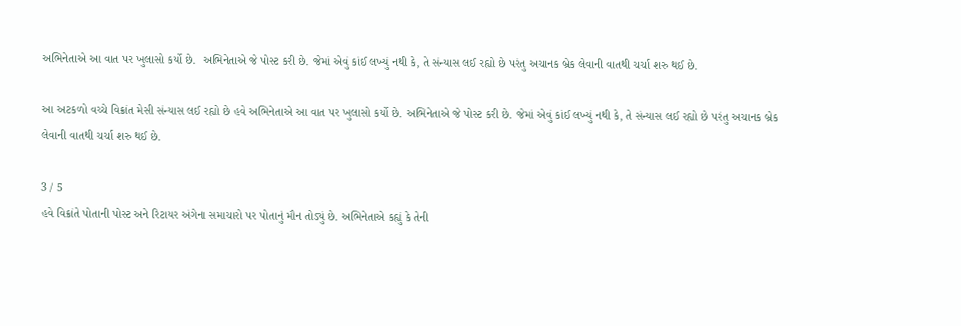અભિનેતાએ આ વાત પર ખુલાસો કર્યો છે.  અભિનેતાએ જે પોસ્ટ કરી છે. જેમાં એવું કાંઈ લખ્યું નથી કે, તે સંન્યાસ લઈ રહ્યો છે પરંતુ અચાનક બ્રેક લેવાની વાતથી ચર્ચા શરુ થઈ છે.

આ અટકળો વચ્ચે વિક્રાંત મેસી સંન્યાસ લઈ રહ્યો છે હવે અભિનેતાએ આ વાત પર ખુલાસો કર્યો છે. અભિનેતાએ જે પોસ્ટ કરી છે. જેમાં એવું કાંઈ લખ્યું નથી કે, તે સંન્યાસ લઈ રહ્યો છે પરંતુ અચાનક બ્રેક લેવાની વાતથી ચર્ચા શરુ થઈ છે.

3 / 5
હવે વિક્રાંતે પોતાની પોસ્ટ અને રિટાયર અંગેના સમાચારો પર પોતાનું મૌન તોડ્યું છે. અભિનેતાએ કહ્યું કે તેની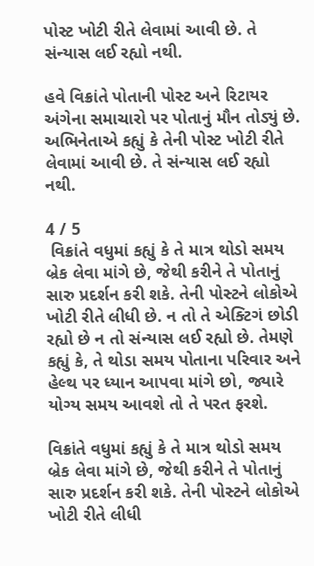પોસ્ટ ખોટી રીતે લેવામાં આવી છે. તે સંન્યાસ લઈ રહ્યો નથી.

હવે વિક્રાંતે પોતાની પોસ્ટ અને રિટાયર અંગેના સમાચારો પર પોતાનું મૌન તોડ્યું છે. અભિનેતાએ કહ્યું કે તેની પોસ્ટ ખોટી રીતે લેવામાં આવી છે. તે સંન્યાસ લઈ રહ્યો નથી.

4 / 5
 વિક્રાંતે વધુમાં કહ્યું કે તે માત્ર થોડો સમય બ્રેક લેવા માંગે છે, જેથી કરીને તે પોતાનું સારુ પ્રદર્શન કરી શકે. તેની પોસ્ટને લોકોએ ખોટી રીતે લીધી છે. ન તો તે એક્ટિગં છોડી રહ્યો છે ન તો સંન્યાસ લઈ રહ્યો છે. તેમણે કહ્યું કે, તે થોડા સમય પોતાના પરિવાર અને હેલ્થ પર ધ્યાન આપવા માંગે છો, જ્યારે યોગ્ય સમય આવશે તો તે પરત ફરશે.

વિક્રાંતે વધુમાં કહ્યું કે તે માત્ર થોડો સમય બ્રેક લેવા માંગે છે, જેથી કરીને તે પોતાનું સારુ પ્રદર્શન કરી શકે. તેની પોસ્ટને લોકોએ ખોટી રીતે લીધી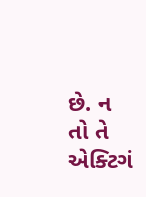છે. ન તો તે એક્ટિગં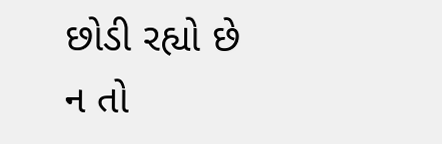છોડી રહ્યો છે ન તો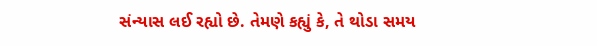સંન્યાસ લઈ રહ્યો છે. તેમણે કહ્યું કે, તે થોડા સમય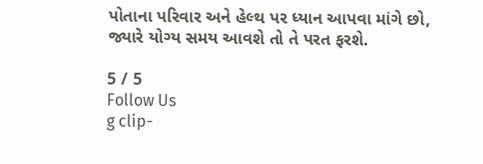પોતાના પરિવાર અને હેલ્થ પર ધ્યાન આપવા માંગે છો, જ્યારે યોગ્ય સમય આવશે તો તે પરત ફરશે.

5 / 5
Follow Us
g clip-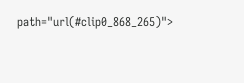path="url(#clip0_868_265)">